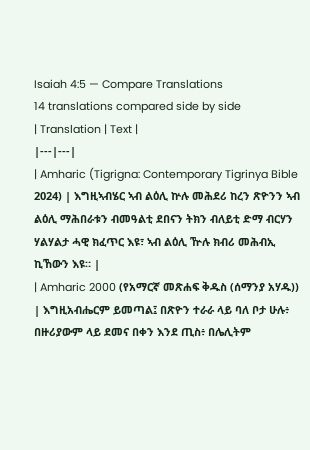Isaiah 4:5 — Compare Translations
14 translations compared side by side
| Translation | Text |
|---|---|
| Amharic (Tigrigna: Contemporary Tigrinya Bible 2024) | እግዚኣብሄር ኣብ ልዕሊ ኵሉ መሕደሪ ከረን ጽዮንን ኣብ ልዕሊ ማሕበራቱን ብመዓልቲ ደበናን ትክን ብለይቲ ድማ ብርሃን ሃልሃልታ ሓዊ ክፈጥር እዩ፣ ኣብ ልዕሊ ዅሉ ክብሪ መሕብኢ ኪኸውን እዩ። |
| Amharic 2000 (የአማርኛ መጽሐፍ ቅዱስ (ሰማንያ አሃዱ)) | እግዚአብሔርም ይመጣል፤ በጽዮን ተራራ ላይ ባለ ቦታ ሁሉ፥ በዙሪያውም ላይ ደመና በቀን እንደ ጢስ፥ በሌሊትም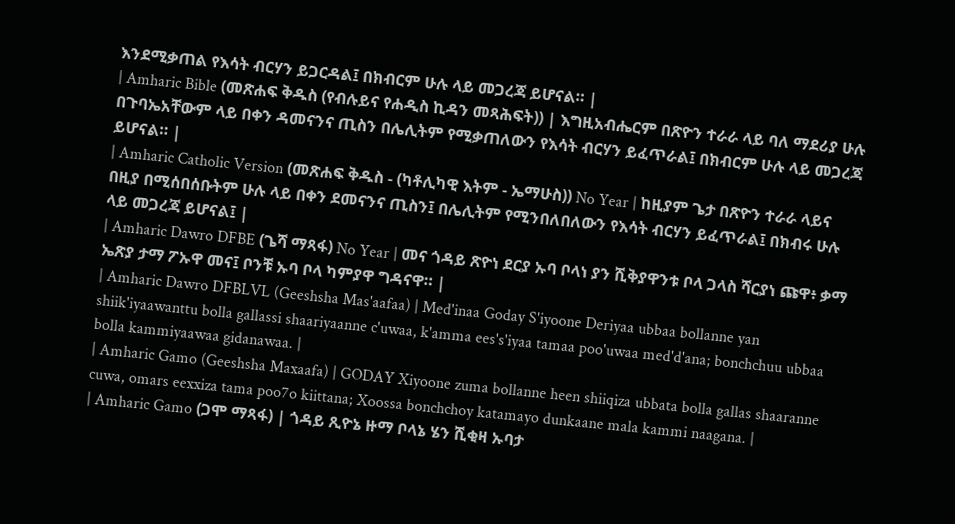እንደሚቃጠል የእሳት ብርሃን ይጋርዳል፤ በክብርም ሁሉ ላይ መጋረጃ ይሆናል። |
| Amharic Bible (መጽሐፍ ቅዱስ (የብሉይና የሐዲስ ኪዳን መጻሕፍት)) | እግዚአብሔርም በጽዮን ተራራ ላይ ባለ ማደሪያ ሁሉ በጉባኤአቸውም ላይ በቀን ዳመናንና ጢስን በሌሊትም የሚቃጠለውን የእሳት ብርሃን ይፈጥራል፤ በክብርም ሁሉ ላይ መጋረጃ ይሆናል። |
| Amharic Catholic Version (መጽሐፍ ቅዱስ - (ካቶሊካዊ እትም - ኤማሁስ)) No Year | ከዚያም ጌታ በጽዮን ተራራ ላይና በዚያ በሚሰበሰቡትም ሁሉ ላይ በቀን ደመናንና ጢስን፤ በሌሊትም የሚንበለበለውን የእሳት ብርሃን ይፈጥራል፤ በክብሩ ሁሉ ላይ መጋረጃ ይሆናል፤ |
| Amharic Dawro DFBE (ጌሻ ማጻፋ) No Year | መና ጎዳይ ጽዮነ ደርያ ኡባ ቦላነ ያን ሺቅያዋንቱ ቦላ ጋላስ ሻርያነ ጩዋ፥ ቃማ ኤጽያ ታማ ፖኡዋ መና፤ ቦንቹ ኡባ ቦላ ካምያዋ ግዳናዋ። |
| Amharic Dawro DFBLVL (Geeshsha Mas'aafaa) | Med'inaa Goday S'iyoone Deriyaa ubbaa bollanne yan shiik'iyaawanttu bolla gallassi shaariyaanne c'uwaa, k'amma ees's'iyaa tamaa poo'uwaa med'd'ana; bonchchuu ubbaa bolla kammiyaawaa gidanawaa. |
| Amharic Gamo (Geeshsha Maxaafa) | GODAY Xiyoone zuma bollanne heen shiiqiza ubbata bolla gallas shaaranne cuwa, omars eexxiza tama poo7o kiittana; Xoossa bonchchoy katamayo dunkaane mala kammi naagana. |
| Amharic Gamo (ጋሞ ማጻፋ) | ጎዳይ ጺዮኔ ዙማ ቦላኔ ሄን ሺቂዛ ኡባታ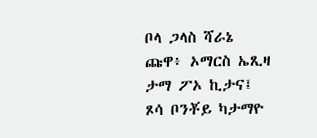ቦላ ጋላስ ሻራኔ ጩዋ፥ ኦማርስ ኤጺዛ ታማ ፖኦ ኪታና፤ ጾሳ ቦንቾይ ካታማዮ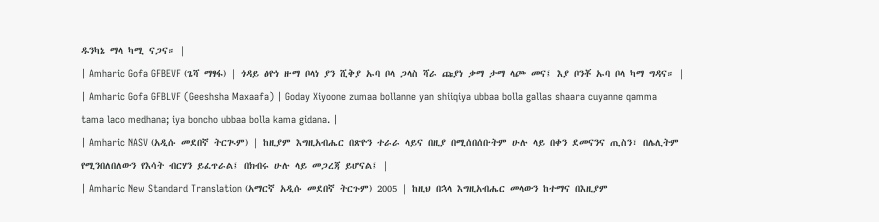ዱንካኔ ማላ ካሚ ናጋና። |
| Amharic Gofa GFBEVF (ጌሻ ማፃፋ) | ጎዳይ ፅዮነ ዙማ ቦላነ ያን ሺቅያ ኡባ ቦላ ጋላስ ሻራ ጩያነ ቃማ ታማ ላጮ መና፤ እያ ቦንቾ ኡባ ቦላ ካማ ግዳና። |
| Amharic Gofa GFBLVF (Geeshsha Maxaafa) | Goday Xiyoone zumaa bollanne yan shiiqiya ubbaa bolla gallas shaara cuyanne qamma tama laco medhana; iya boncho ubbaa bolla kama gidana. |
| Amharic NASV (አዲሱ መደበኛ ትርጒም) | ከዚያም እግዚአብሔር በጽዮን ተራራ ላይና በዚያ በሚሰበሰቡትም ሁሉ ላይ በቀን ደመናንና ጢስን፣ በሌሊትም የሚንበለበለውን የእሳት ብርሃን ይፈጥራል፤ በክብሩ ሁሉ ላይ መጋረጃ ይሆናል፤ |
| Amharic New Standard Translation (አማርኛ አዲሱ መደበኛ ትርጉም) 2005 | ከዚህ በኋላ እግዚአብሔር መላውን ከተማና በእዚያም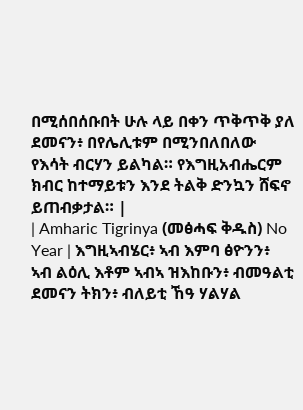በሚሰበሰቡበት ሁሉ ላይ በቀን ጥቅጥቅ ያለ ደመናን፥ በየሌሊቱም በሚንበለበለው የእሳት ብርሃን ይልካል። የእግዚአብሔርም ክብር ከተማይቱን እንደ ትልቅ ድንኳን ሸፍኖ ይጠብቃታል። |
| Amharic Tigrinya (መፅሓፍ ቅዱስ) No Year | እግዚኣብሄር፥ ኣብ እምባ ፅዮንን፥ ኣብ ልዕሊ እቶም ኣብኣ ዝእከቡን፥ ብመዓልቲ ደመናን ትክን፥ ብለይቲ ኸዓ ሃልሃል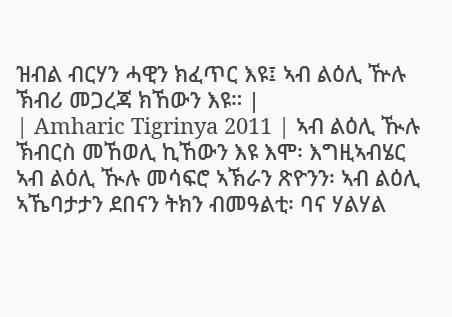ዝብል ብርሃን ሓዊን ክፈጥር እዩ፤ ኣብ ልዕሊ ዅሉ ኽብሪ መጋረጃ ክኸውን እዩ። |
| Amharic Tigrinya 2011 | ኣብ ልዕሊ ዂሉ ኽብርስ መኸወሊ ኪኸውን እዩ እሞ፡ እግዚኣብሄር ኣብ ልዕሊ ዂሉ መሳፍሮ ኣኽራን ጽዮንን፡ ኣብ ልዕሊ ኣኼባታታን ደበናን ትክን ብመዓልቲ፡ ባና ሃልሃል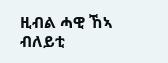ዚብል ሓዊ ኸኣ ብለይቲ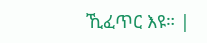ኺፈጥር እዩ። |